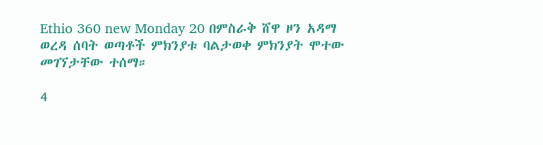Ethio 360 new Monday 20 በምስራቅ ሸዋ ዞን አዳማ ወረዳ ሰባት ወጣቶች ምክንያቱ ባልታወቀ ምክንያት ሞተው መገኘታቸው ተሰማ።

4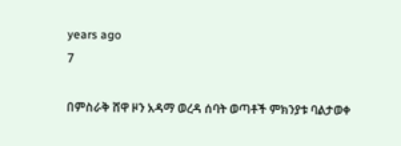years ago
7

በምስራቅ ሸዋ ዞን አዳማ ወረዳ ሰባት ወጣቶች ምክንያቱ ባልታወቀ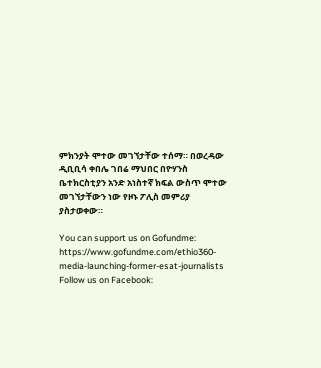ምክንያት ሞተው መገኘታቸው ተሰማ። በወረዳው ዲቢቢሳ ቀበሌ ገበሬ ማህበር በዮሃንስ ቤተክርስቲያን አንድ አነስተኛ ክፍል ውስጥ ሞተው መገኘታቸውን ነው የዞኑ ፖሊስ መምሪያ ያስታወቀው።

You can support us on Gofundme: https://www.gofundme.com/ethio360-media-launching-former-esat-journalists
Follow us on Facebook: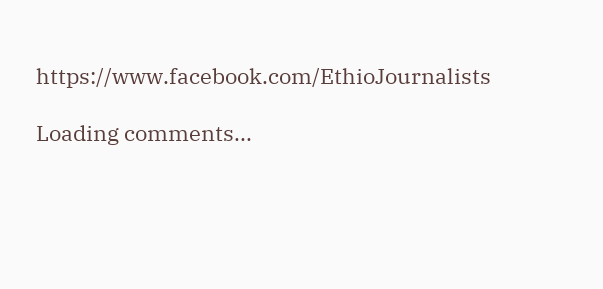https://www.facebook.com/EthioJournalists

Loading comments...